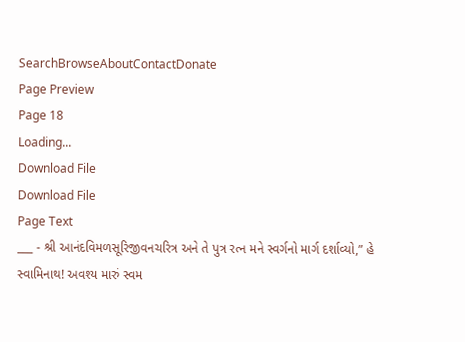SearchBrowseAboutContactDonate
Page Preview
Page 18
Loading...
Download File
Download File
Page Text
___ - શ્રી આનંદવિમળસૂરિજીવનચરિત્ર અને તે પુત્ર રત્ન મને સ્વર્ગનો માર્ગ દર્શાવ્યો,” હે સ્વામિનાથ! અવશ્ય મારું સ્વમ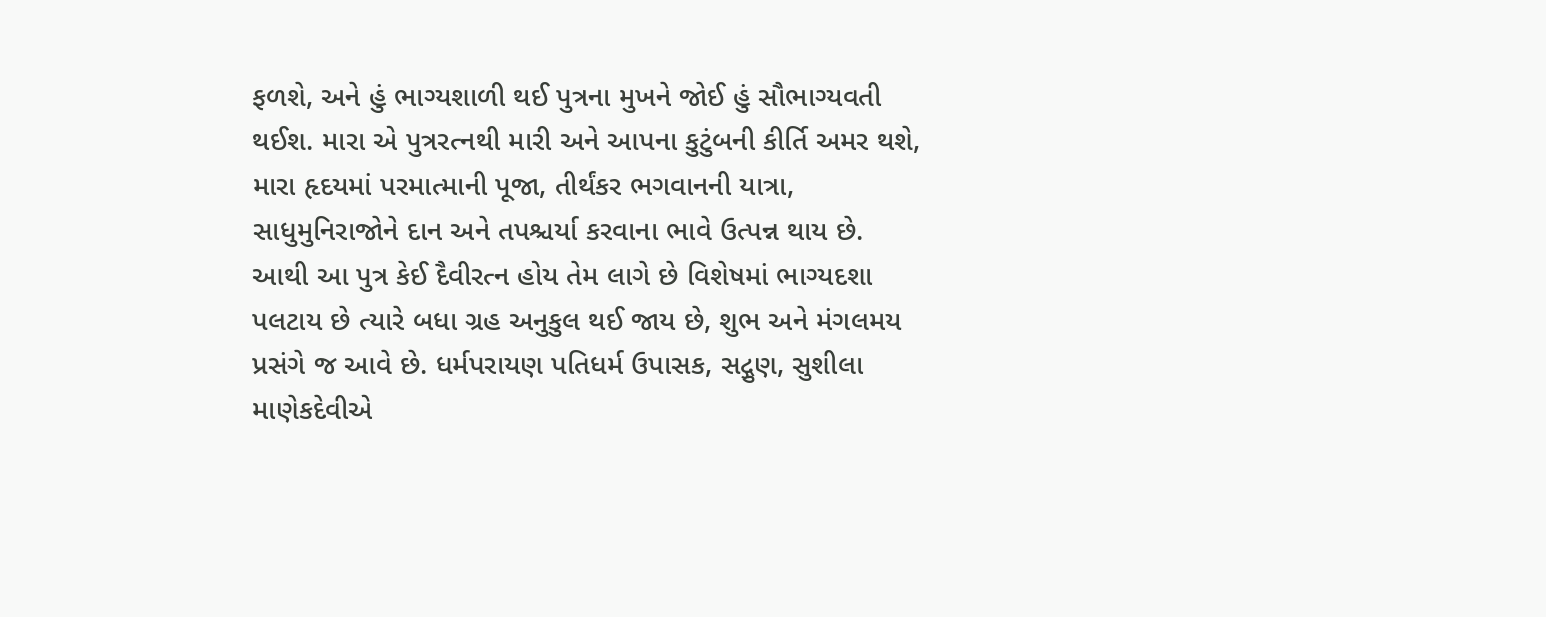ફળશે, અને હું ભાગ્યશાળી થઈ પુત્રના મુખને જોઈ હું સૌભાગ્યવતી થઈશ. મારા એ પુત્રરત્નથી મારી અને આપના કુટુંબની કીર્તિ અમર થશે, મારા હૃદયમાં પરમાત્માની પૂજા, તીર્થંકર ભગવાનની યાત્રા, સાધુમુનિરાજોને દાન અને તપશ્ચર્યા કરવાના ભાવે ઉત્પન્ન થાય છે. આથી આ પુત્ર કેઈ દૈવીરત્ન હોય તેમ લાગે છે વિશેષમાં ભાગ્યદશા પલટાય છે ત્યારે બધા ગ્રહ અનુકુલ થઈ જાય છે, શુભ અને મંગલમય પ્રસંગે જ આવે છે. ધર્મપરાયણ પતિધર્મ ઉપાસક, સદ્ગુણ, સુશીલા માણેકદેવીએ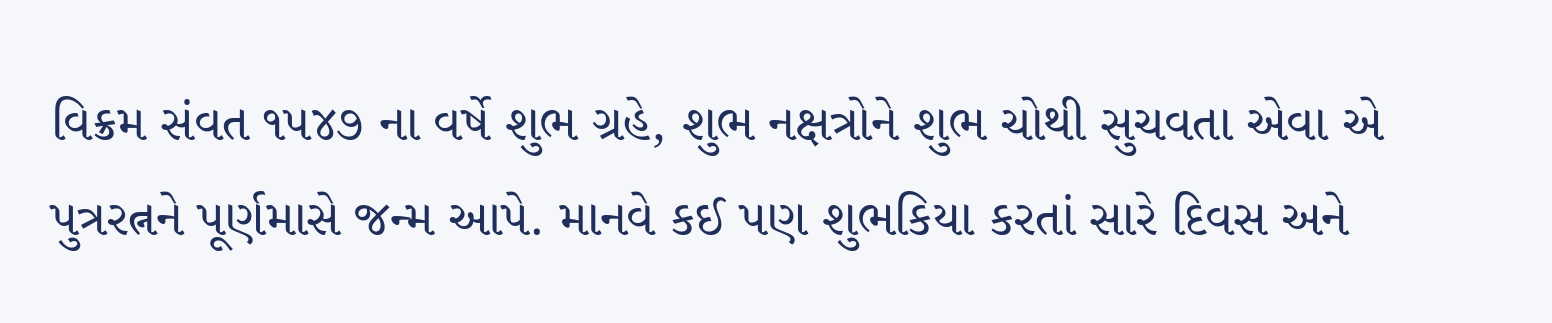વિક્રમ સંવત ૧૫૪૭ ના વર્ષે શુભ ગ્રહે, શુભ નક્ષત્રોને શુભ ચોથી સુચવતા એવા એ પુત્રરત્નને પૂર્ણમાસે જન્મ આપે. માનવે કઈ પણ શુભકિયા કરતાં સારે દિવસ અને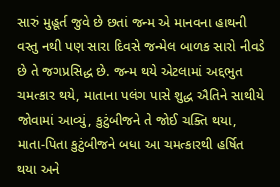સારું મુહૂર્ત જુવે છે છતાં જન્મ એ માનવના હાથની વસ્તુ નથી પણ સારા દિવસે જન્મેલ બાળક સારો નીવડે છે તે જગપ્રસિદ્ધ છે. જન્મ થયે એટલામાં અદ્દભુત ચમત્કાર થયે, માતાના પલંગ પાસે શુદ્ધ ઐતિને સાથીયે જોવામાં આવ્યું, કુટુંબીજને તે જોઈ ચક્તિ થયા, માતા-પિતા કુટુંબીજને બધા આ ચમત્કારથી હર્ષિત થયા અને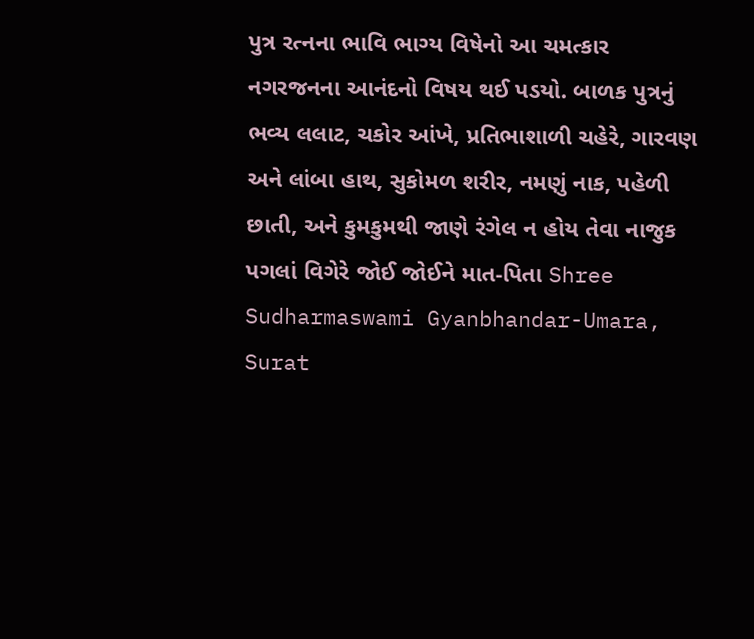પુત્ર રત્નના ભાવિ ભાગ્ય વિષેનો આ ચમત્કાર નગરજનના આનંદનો વિષય થઈ પડયો. બાળક પુત્રનું ભવ્ય લલાટ, ચકોર આંખે, પ્રતિભાશાળી ચહેરે, ગારવણ અને લાંબા હાથ, સુકોમળ શરીર, નમણું નાક, પહેળી છાતી, અને કુમકુમથી જાણે રંગેલ ન હોય તેવા નાજુક પગલાં વિગેરે જોઈ જોઈને માત-પિતા Shree Sudharmaswami Gyanbhandar-Umara, Surat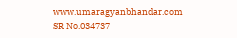www.umaragyanbhandar.com
SR No.034737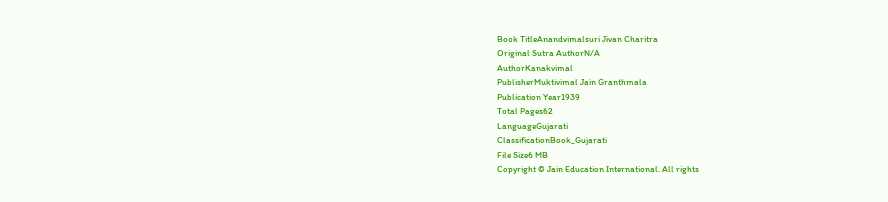Book TitleAnandvimalsuri Jivan Charitra
Original Sutra AuthorN/A
AuthorKanakvimal
PublisherMuktivimal Jain Granthmala
Publication Year1939
Total Pages62
LanguageGujarati
ClassificationBook_Gujarati
File Size6 MB
Copyright © Jain Education International. All rights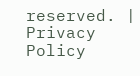reserved. | Privacy Policy